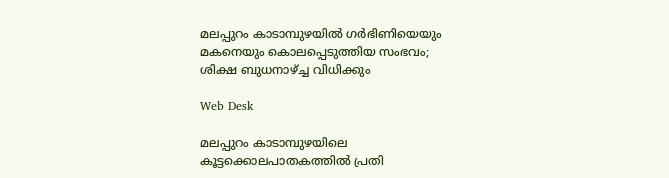മലപ്പുറം കാടാമ്പുഴയില്‍ ഗര്‍ഭിണിയെയും മകനെയും കൊലപ്പെടുത്തിയ സംഭവം; ശിക്ഷ ബുധനാഴ്ച്ച വിധിക്കും

Web Desk

മലപ്പുറം കാടാമ്പുഴയിലെ കൂട്ടക്കൊലപാതകത്തില്‍ പ്രതി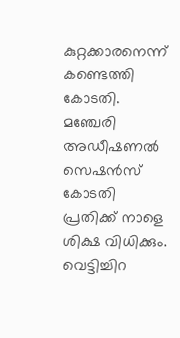കുറ്റക്കാരനെന്ന് കണ്ടെത്തി കോടതി. മഞ്ചേരി അഡീഷണല്‍ സെഷന്‍സ് കോടതി പ്രതിക്ക് നാളെ ശിക്ഷ വിധിക്കും. വെട്ടിച്ചിറ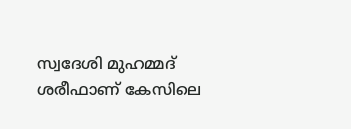സ്വദേശി മുഹമ്മദ് ശരീഫാണ് കേസിലെ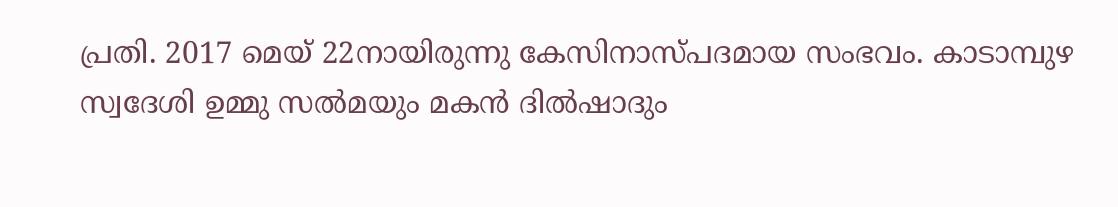പ്രതി. 2017 മെയ് 22നായിരുന്നു കേസിനാസ്പദമായ സംഭവം. കാടാമ്പുഴ സ്വദേശി ഉമ്മു സല്‍മയും മകന്‍ ദില്‍ഷാദും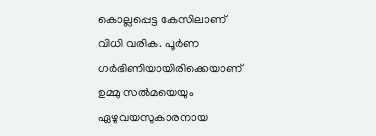കൊല്ലപ്പെട്ട കേസിലാണ് വിധി വരിക. പൂര്‍ണ ഗര്‍ഭിണിയായിരിക്കെയാണ് ഉമ്മു സല്‍മയെയും ഏഴുവയസുകാരനായ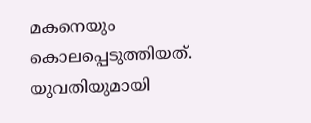മകനെയും കൊലപ്പെടുത്തിയത്. യുവതിയുമായി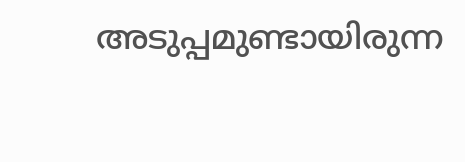അടുപ്പമുണ്ടായിരുന്ന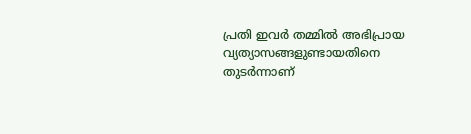പ്രതി ഇവര്‍ തമ്മില്‍ അഭിപ്രായ വ്യത്യാസങ്ങളുണ്ടായതിനെ തുടര്‍ന്നാണ്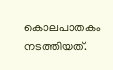കൊലപാതകം നടത്തിയത്.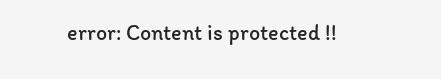error: Content is protected !!